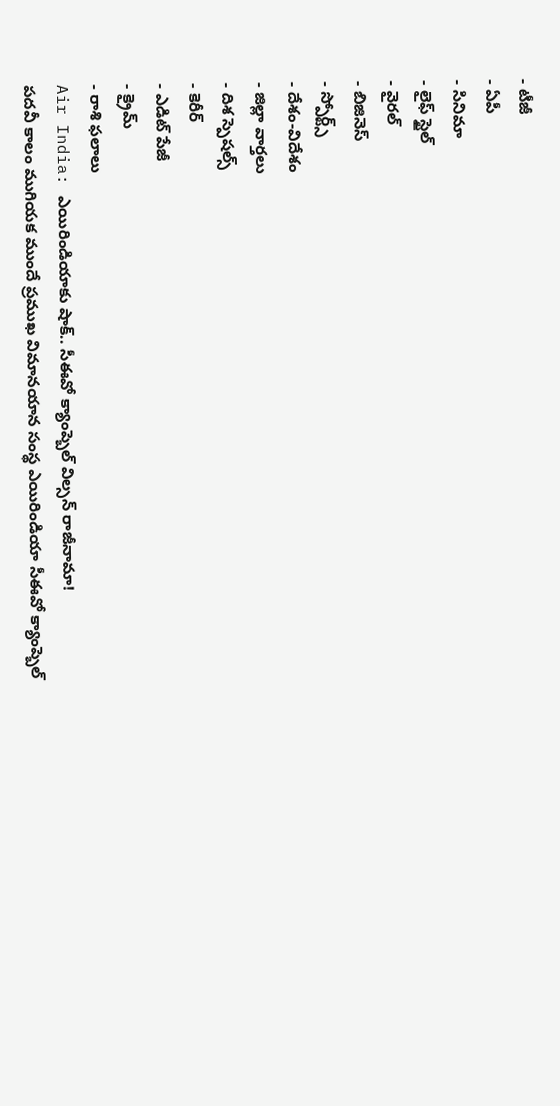- టీజీ
- ఏపీ
- సినిమా
- లైఫ్ స్టైల్
- వైరల్
- బిజినెస్
- స్పోర్ట్స్
- దేశం-విదేశం
- జిల్లా వార్తలు
- దిశ స్పెషల్స్
- కెరీర్
- ఎడిట్ పేజీ
- క్రైమ్
- రాశి ఫలాలు
Air India: ఎయిరిండియాకు షాక్.. సీఈవో క్యాంప్బెల్ విల్సన్ రాజీనామా!
పదవీ కాలం ముగియక ముందే ప్రముఖ విమానయాన సంస్థ ఎయిరిండియా సీఈవో క్యాంప్బెల్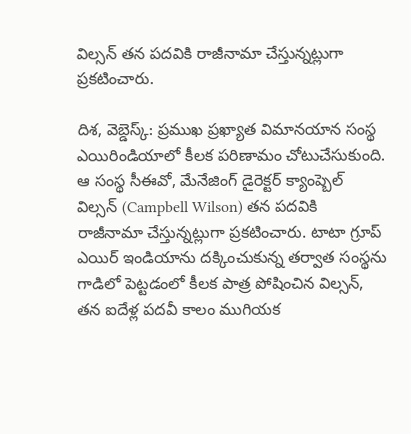విల్సన్ తన పదవికి రాజీనామా చేస్తున్నట్లుగా ప్రకటించారు.

దిశ, వెబ్డెస్క్: ప్రముఖ ప్రఖ్యాత విమానయాన సంస్థ ఎయిరిండియాలో కీలక పరిణామం చోటుచేసుకుంది. ఆ సంస్థ సీఈవో, మేనేజింగ్ డైరెక్టర్ క్యాంప్బెల్ విల్సన్ (Campbell Wilson) తన పదవికి రాజీనామా చేస్తున్నట్లుగా ప్రకటించారు. టాటా గ్రూప్ ఎయిర్ ఇండియాను దక్కించుకున్న తర్వాత సంస్థను గాడిలో పెట్టడంలో కీలక పాత్ర పోషించిన విల్సన్, తన ఐదేళ్ల పదవీ కాలం ముగియక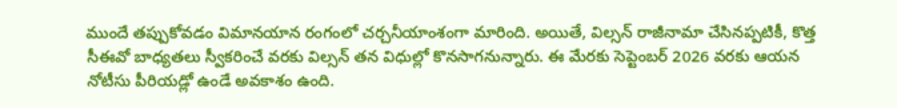ముందే తప్పుకోవడం విమానయాన రంగంలో చర్చనీయాంశంగా మారింది. అయితే, విల్సన్ రాజీనామా చేసినప్పటికీ, కొత్త సీఈవో బాధ్యతలు స్వీకరించే వరకు విల్సన్ తన విధుల్లో కొనసాగనున్నారు. ఈ మేరకు సెప్టెంబర్ 2026 వరకు ఆయన నోటీసు పీరియడ్లో ఉండే అవకాశం ఉంది.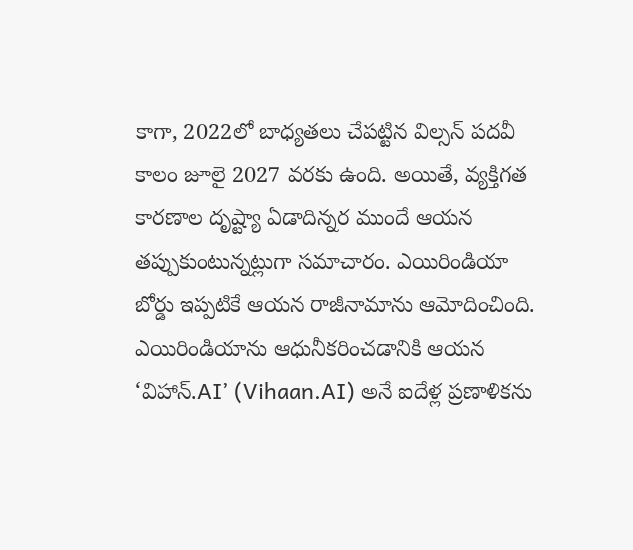కాగా, 2022లో బాధ్యతలు చేపట్టిన విల్సన్ పదవీ కాలం జూలై 2027 వరకు ఉంది. అయితే, వ్యక్తిగత కారణాల దృష్ట్యా ఏడాదిన్నర ముందే ఆయన తప్పుకుంటున్నట్లుగా సమాచారం. ఎయిరిండియా బోర్డు ఇప్పటికే ఆయన రాజీనామాను ఆమోదించింది. ఎయిరిండియాను ఆధునీకరించడానికి ఆయన ‘విహాన్.AI’ (Vihaan.AI) అనే ఐదేళ్ల ప్రణాళికను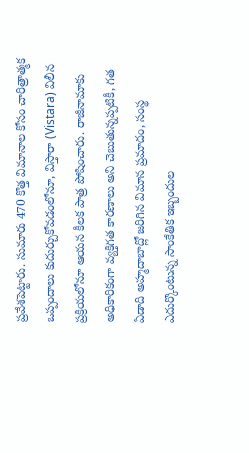ప్రవేశపెట్టారు. సుమారు 470 కొత్త విమానాల కోసం చారిత్రాత్మక ఒప్పందాలు కుదుర్చుకోవడంలోనూ, విస్తారా (Vistara) విలీన ప్రక్రియలోనూ ఆయన కీలక పాత్ర పోషించారు. రాజీనామాకు అధికారికంగా వ్యక్తిగత కారణాలు అని చెబుతున్నప్పటికీ, గత ఏడాది అహ్మదాబాద్లో జరిగిన విమాన ప్రమాదం, సంస్థ ఎదుర్కొంటున్న సాంకేతిక ఇబ్బందుల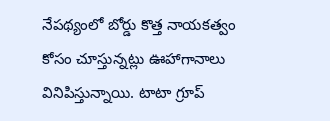నేపథ్యంలో బోర్డు కొత్త నాయకత్వం కోసం చూస్తున్నట్లు ఊహాగానాలు వినిపిస్తున్నాయి. టాటా గ్రూప్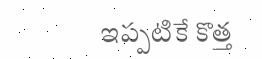ఇప్పటికే కొత్త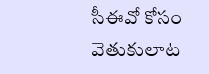సీఈవో కోసం వెతుకులాట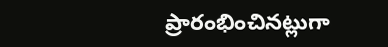ప్రారంభించినట్లుగా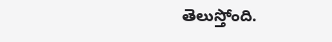తెలుస్తోంది.